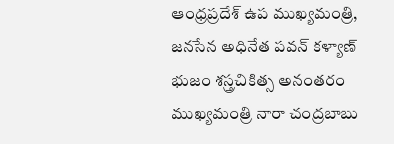ఆంధ్రప్రదేశ్ ఉప ముఖ్యమంత్రి, జనసేన అధినేత పవన్ కళ్యాణ్ భుజం శస్త్రచికిత్స అనంతరం ముఖ్యమంత్రి నారా చంద్రబాబు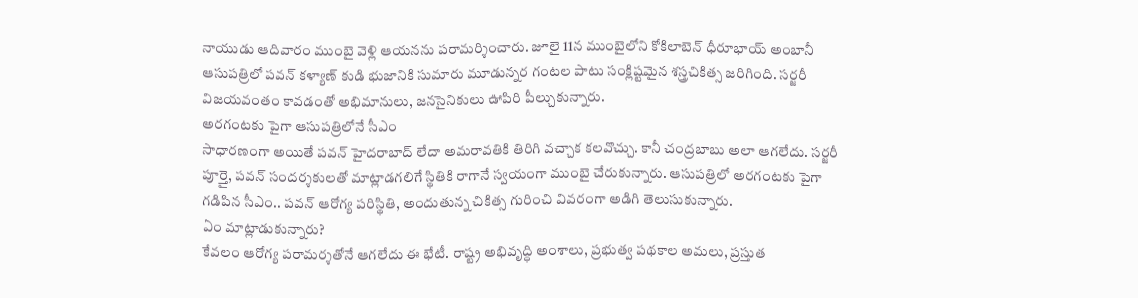నాయుడు ఆదివారం ముంబై వెళ్లి ఆయనను పరామర్శించారు. జూలై 11న ముంబైలోని కోకిలాబెన్ ధీరూభాయ్ అంబానీ ఆసుపత్రిలో పవన్ కళ్యాణ్ కుడి భుజానికి సుమారు మూడున్నర గంటల పాటు సంక్లిష్టమైన శస్త్రచికిత్స జరిగింది. సర్జరీ విజయవంతం కావడంతో అభిమానులు, జనసైనికులు ఊపిరి పీల్చుకున్నారు.
అరగంటకు పైగా ఆసుపత్రిలోనే సీఎం
సాధారణంగా అయితే పవన్ హైదరాబాద్ లేదా అమరావతికి తిరిగి వచ్చాక కలవొచ్చు. కానీ చంద్రబాబు అలా ఆగలేదు. సర్జరీ పూర్తై, పవన్ సందర్శకులతో మాట్లాడగలిగే స్థితికి రాగానే స్వయంగా ముంబై చేరుకున్నారు. ఆసుపత్రిలో అరగంటకు పైగా గడిపిన సీఎం.. పవన్ ఆరోగ్య పరిస్థితి, అందుతున్న చికిత్స గురించి వివరంగా అడిగి తెలుసుకున్నారు.
ఏం మాట్లాడుకున్నారు?
కేవలం ఆరోగ్య పరామర్శతోనే ఆగలేదు ఈ భేటీ. రాష్ట్ర అభివృద్ధి అంశాలు, ప్రభుత్వ పథకాల అమలు, ప్రస్తుత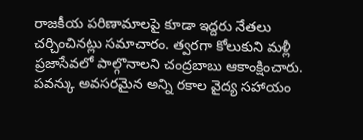రాజకీయ పరిణామాలపై కూడా ఇద్దరు నేతలు చర్చించినట్లు సమాచారం. త్వరగా కోలుకుని మళ్లీ ప్రజాసేవలో పాల్గొనాలని చంద్రబాబు ఆకాంక్షించారు. పవన్కు అవసరమైన అన్ని రకాల వైద్య సహాయం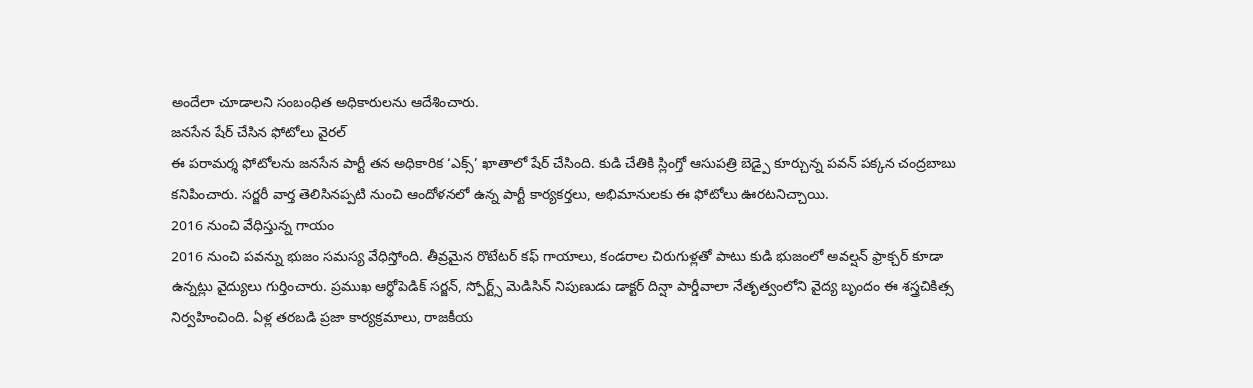అందేలా చూడాలని సంబంధిత అధికారులను ఆదేశించారు.
జనసేన షేర్ చేసిన ఫోటోలు వైరల్
ఈ పరామర్శ ఫోటోలను జనసేన పార్టీ తన అధికారిక ‘ఎక్స్’ ఖాతాలో షేర్ చేసింది. కుడి చేతికి స్లింగ్తో ఆసుపత్రి బెడ్పై కూర్చున్న పవన్ పక్కన చంద్రబాబు కనిపించారు. సర్జరీ వార్త తెలిసినప్పటి నుంచి ఆందోళనలో ఉన్న పార్టీ కార్యకర్తలు, అభిమానులకు ఈ ఫోటోలు ఊరటనిచ్చాయి.
2016 నుంచి వేధిస్తున్న గాయం
2016 నుంచి పవన్ను భుజం సమస్య వేధిస్తోంది. తీవ్రమైన రొటేటర్ కఫ్ గాయాలు, కండరాల చిరుగుళ్లతో పాటు కుడి భుజంలో అవల్షన్ ఫ్రాక్చర్ కూడా ఉన్నట్లు వైద్యులు గుర్తించారు. ప్రముఖ ఆర్థోపెడిక్ సర్జన్, స్పోర్ట్స్ మెడిసిన్ నిపుణుడు డాక్టర్ దిన్షా పార్డీవాలా నేతృత్వంలోని వైద్య బృందం ఈ శస్త్రచికిత్స నిర్వహించింది. ఏళ్ల తరబడి ప్రజా కార్యక్రమాలు, రాజకీయ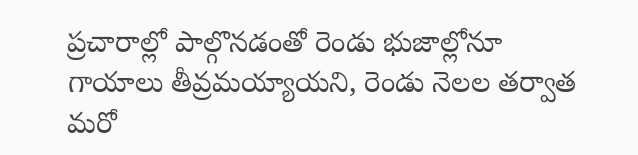ప్రచారాల్లో పాల్గొనడంతో రెండు భుజాల్లోనూ గాయాలు తీవ్రమయ్యాయని, రెండు నెలల తర్వాత మరో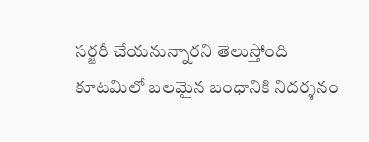సర్జరీ చేయనున్నారని తెలుస్తోంది
కూటమిలో బలమైన బంధానికి నిదర్శనం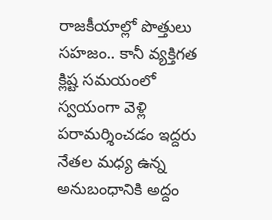రాజకీయాల్లో పొత్తులు సహజం.. కానీ వ్యక్తిగత క్లిష్ట సమయంలో స్వయంగా వెళ్లి పరామర్శించడం ఇద్దరు నేతల మధ్య ఉన్న అనుబంధానికి అద్దం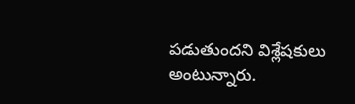పడుతుందని విశ్లేషకులు అంటున్నారు.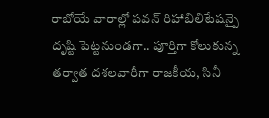రాబోయే వారాల్లో పవన్ రిహాబిలిటేషన్పై దృష్టి పెట్టనుండగా.. పూర్తిగా కోలుకున్న తర్వాత దశలవారీగా రాజకీయ, సినీ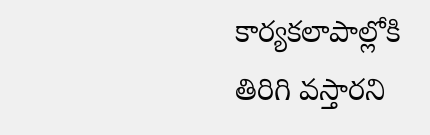కార్యకలాపాల్లోకి తిరిగి వస్తారని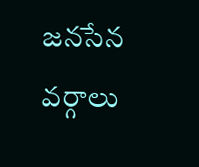జనసేన వర్గాలు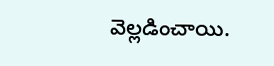వెల్లడించాయి.